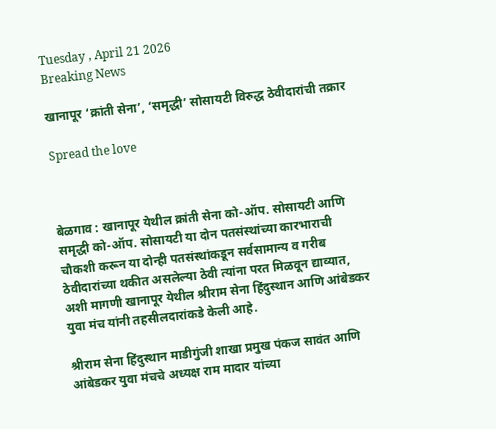Tuesday , April 21 2026
Breaking News

खानापूर ‘क्रांती सेना’, ‘समृद्धी’ सोसायटी विरुद्ध ठेवीदारांची तक्रार

Spread the love



बेळगाव : खानापूर येथील क्रांती सेना को-ऑप. सोसायटी आणि समृद्धी को-ऑप. सोसायटी या दोन पतसंस्थांच्या कारभाराची चौकशी करून या दोन्ही पतसंस्थांकडून सर्वसामान्य व गरीब ठेवीदारांच्या थकीत असलेल्या ठेवी त्यांना परत मिळवून द्याव्यात, अशी मागणी खानापूर येथील श्रीराम सेना हिंदुस्थान आणि आंबेडकर युवा मंच यांनी तहसीलदारांकडे केली आहे.

श्रीराम सेना हिंदुस्थान माडीगुंजी शाखा प्रमुख पंकज सावंत आणि आंबेडकर युवा मंचचे अध्यक्ष राम मादार यांच्या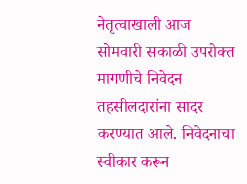नेतृत्वाखाली आज सोमवारी सकाळी उपरोक्त मागणीचे निवेदन तहसीलदारांना सादर करण्यात आले. निवेदनाचा स्वीकार करून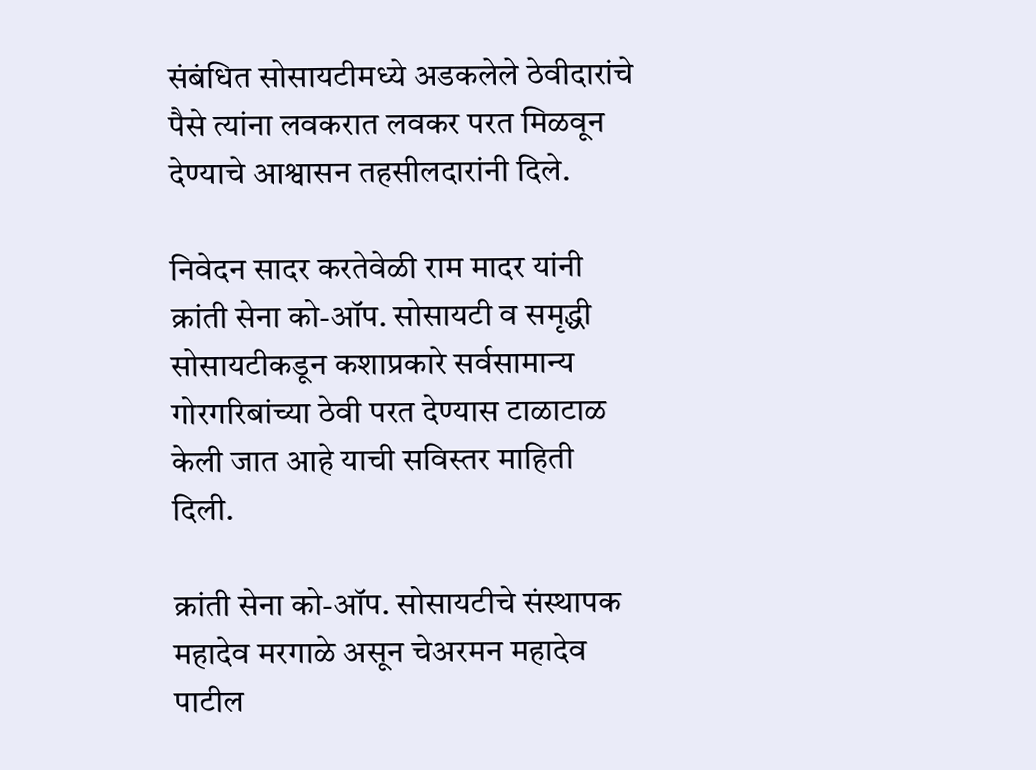संबंधित सोसायटीमध्ये अडकलेले ठेवीदारांचे पैसे त्यांना लवकरात लवकर परत मिळवून देण्याचे आश्वासन तहसीलदारांनी दिले.

निवेदन सादर करतेवेळी राम मादर यांनी क्रांती सेना को-ऑप. सोसायटी व समृद्धी सोसायटीकडून कशाप्रकारे सर्वसामान्य गोरगरिबांच्या ठेवी परत देण्यास टाळाटाळ केली जात आहे याची सविस्तर माहिती दिली.

क्रांती सेना को-ऑप. सोसायटीचे संस्थापक महादेव मरगाळे असून चेअरमन महादेव पाटील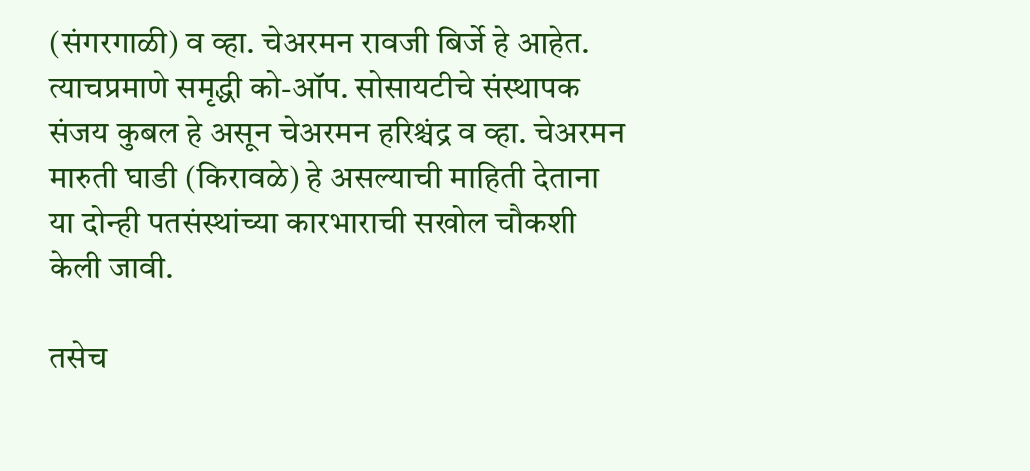(संगरगाळी) व व्हा. चेअरमन रावजी बिर्जे हे आहेत. त्याचप्रमाणे समृद्धी को-ऑप. सोसायटीचे संस्थापक संजय कुबल हे असून चेअरमन हरिश्चंद्र व व्हा. चेअरमन मारुती घाडी (किरावळे) हे असल्याची माहिती देताना या दोन्ही पतसंस्थांच्या कारभाराची सखोल चौकशी केली जावी.

तसेच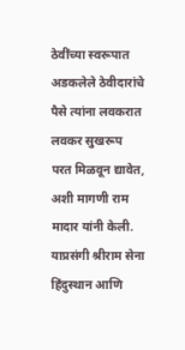ठेवींच्या स्वरूपात अडकलेले ठेवीदारांचे पैसे त्यांना लवकरात लवकर सुखरूप परत मिळवून द्यावेत, अशी मागणी राम मादार यांनी केली. याप्रसंगी श्रीराम सेना हिंदुस्थान आणि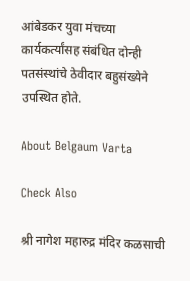आंबेडकर युवा मंचच्या कार्यकर्त्यांसह संबंधित दोन्ही पतसंस्थांचे ठेवीदार बहुसंख्येने उपस्थित होते.

About Belgaum Varta

Check Also

श्री नागेश महारुद्र मंदिर कळसाची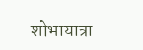शोभायात्रा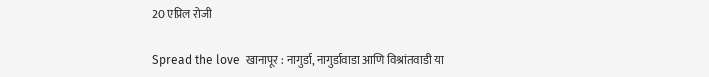20 एप्रिल रोजी

Spread the love  खानापूर : नागुर्डा, नागुर्डावाडा आणि विश्रांतवाडी या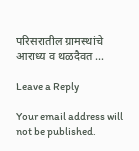परिसरातील ग्रामस्थांचे आराध्य व थळदैवत …

Leave a Reply

Your email address will not be published.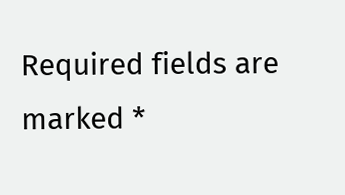Required fields are marked *